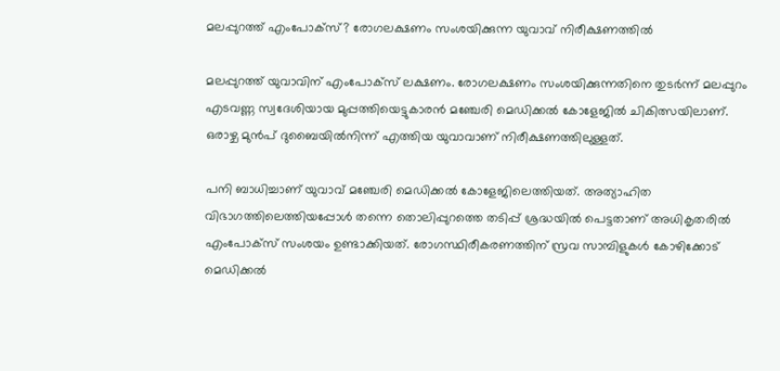മലപ്പുറത്ത് എംപോക്സ്? രോഗലക്ഷണം സംശയിക്കുന്ന യുവാവ് നിരീക്ഷണത്തിൽ

മലപ്പുറത്ത് യുവാവിന് എംപോക്സ്‌ ലക്ഷണം. രോഗലക്ഷണം സംശയിക്കുന്നതിനെ തുടർന്ന് മലപ്പുറം എടവണ്ണ സ്വദേശിയായ മുപ്പത്തിയെട്ടുകാരൻ മഞ്ചേരി മെഡിക്കൽ കോളേജിൽ ചികിത്സയിലാണ്. ഒരാഴ്ച മുൻപ് ദുബൈയിൽനിന്ന് എത്തിയ യുവാവാണ് നിരീക്ഷണത്തിലുള്ളത്.

പനി ബാധിച്ചാണ് യുവാവ് മഞ്ചേരി മെഡിക്കൽ കോളേജിലെത്തിയത്. അത്യാഹിത വിഭാഗത്തിലെത്തിയപ്പോൾ തന്നെ തൊലിപ്പുറത്തെ തടിപ്പ് ശ്രദ്ധയിൽ പെട്ടതാണ് അധികൃതരിൽ എംപോക്സ്‌ സംശയം ഉണ്ടാക്കിയത്. രോഗസ്ഥിരീകരണത്തിന് സ്രവ സാമ്പിളുകൾ കോഴിക്കോട് മെഡിക്കൽ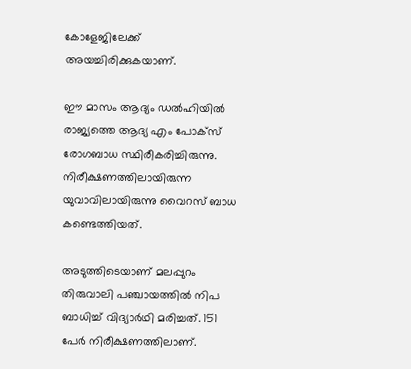കോളേജിലേക്ക് അയച്ചിരിക്കുകയാണ്.

ഈ മാസം ആദ്യം ഡല്‍ഹിയില്‍ രാജ്യത്തെ ആദ്യ എം പോക്സ് രോഗബാധ സ്ഥിരീകരിച്ചിരുന്നു. നിരീക്ഷണത്തിലായിരുന്ന യുവാവിലായിരുന്നു വൈറസ് ബാധ കണ്ടെത്തിയത്.

അടുത്തിടെയാണ് മലപ്പുറം തിരുവാലി പഞ്ചായത്തിൽ നിപ ബാധിച്ച് വിദ്യാർഥി മരിച്ചത്. 151 പേർ നിരീക്ഷണത്തിലാണ്.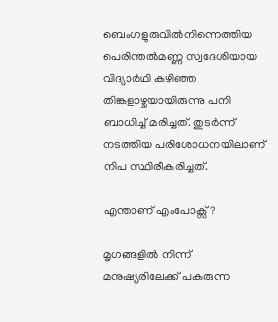ബെംഗളുരുവിൽനിന്നെത്തിയ പെരിന്തൽമണ്ണ സ്വദേശിയായ വിദ്യാർഥി കഴിഞ്ഞ തിങ്കളാഴ്ചയായിരുന്നു പനി ബാധിച്ച് മരിച്ചത്. തുടർന്ന് നടത്തിയ പരിശോധനയിലാണ് നിപ സ്ഥിരീകരിച്ചത്.

എന്താണ് എംപോക്സ്?

മൃഗങ്ങളില്‍ നിന്ന് മനുഷ്യരിലേക്ക് പകരുന്ന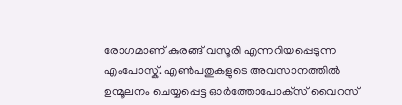രോഗമാണ് കുരങ്ങ് വസൂരി എന്നറിയപ്പെടുന്ന എംപോസ്ക്. എണ്‍പതുകളുടെ അവസാനത്തില്‍ ഉന്മൂലനം ചെയ്യപ്പെട്ട ഓര്‍ത്തോപോക്‌സ് വൈറസ്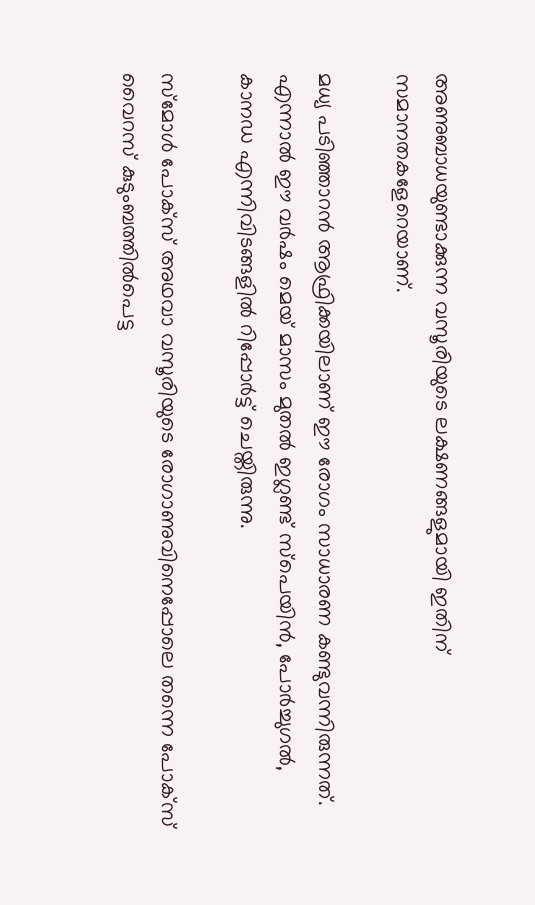അണുബാധയുണ്ടാക്കുന്ന വസൂരിയുടെ ലക്ഷണങ്ങളുമായി ഇതിന് സമാനതകളേറെയാണ്.

മധ്യ പടിഞ്ഞാറന്‍ ആഫ്രിക്കയിലാണ് ഈ രോഗം സാധാരണ കണ്ടുവന്നിരുന്നത്. എന്നാല്‍ ഈ വര്‍ഷം മെയ് മാസം മുതല്‍ ഇഗ്ലണ്ട് സ്‌പെയിന്‍, പോര്‍ച്ചുഗല്‍, കാനഡ എന്നിവിടങ്ങളില്‍ റിപ്പോര്‍ട്ട് ചെയ്തിരുന്നു.

സ്‌മോള്‍ പോക്‌സ് അഥവാ വസൂരിയുടെ രോഗാണുവിനെപ്പോലെ തന്നെ പോക്‌സ് വൈറസ് കുടുംബത്തില്‍പെട്ട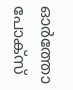ഓര്‍ത്തോ പോക്‌സ്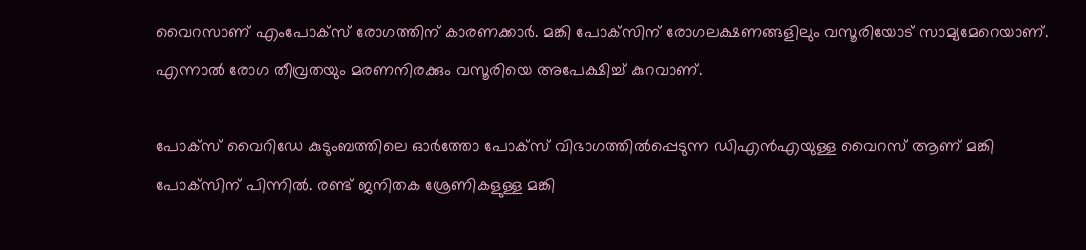വൈറസാണ് എംപോക്‌സ് രോഗത്തിന് കാരണക്കാര്‍. മങ്കി പോക്‌സിന് രോഗലക്ഷണങ്ങളിലും വസൂരിയോട് സാമ്യമേറെയാണ്. എന്നാല്‍ രോഗ തീവ്രതയും മരണനിരക്കും വസൂരിയെ അപേക്ഷിച്ച് കുറവാണ്.

പോക്‌സ് വൈറിഡേ കുടുംബത്തിലെ ഓര്‍ത്തോ പോക്‌സ് വിഭാഗത്തില്‍പ്പെടുന്ന ഡിഎന്‍എയുള്ള വൈറസ് ആണ് മങ്കി പോക്‌സിന് പിന്നില്‍. രണ്ട് ജനിതക ശ്രേണികളുള്ള മങ്കി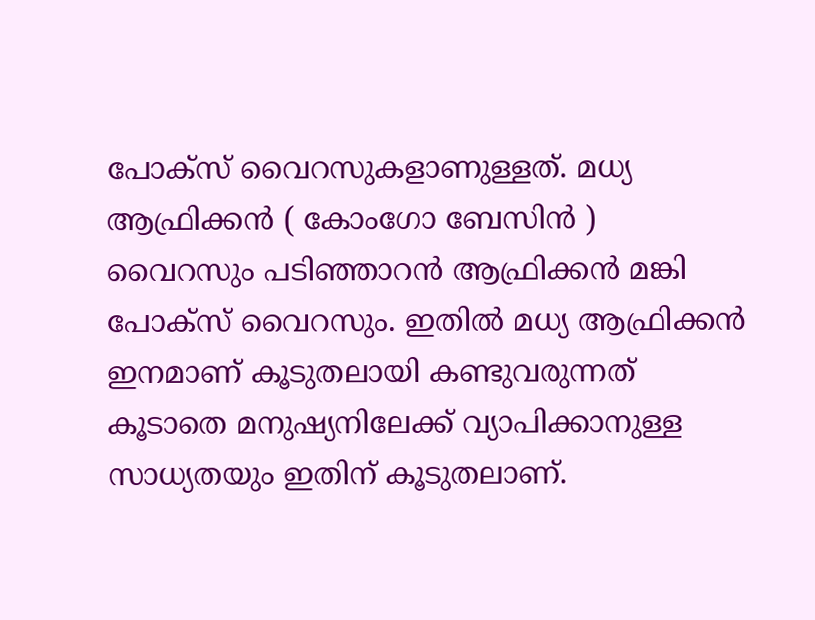പോക്‌സ് വൈറസുകളാണുള്ളത്. മധ്യ ആഫ്രിക്കന്‍ ( കോംഗോ ബേസിന്‍ ) വൈറസും പടിഞ്ഞാറന്‍ ആഫ്രിക്കന്‍ മങ്കി പോക്‌സ് വൈറസും. ഇതില്‍ മധ്യ ആഫ്രിക്കന്‍ ഇനമാണ് കൂടുതലായി കണ്ടുവരുന്നത് കൂടാതെ മനുഷ്യനിലേക്ക് വ്യാപിക്കാനുള്ള സാധ്യതയും ഇതിന് കൂടുതലാണ്.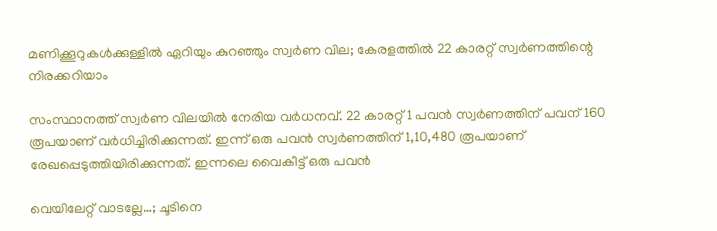മണിക്കൂറുകൾക്കുള്ളിൽ ഏറിയും കുറഞ്ഞും സ്വർണ വില; കേരളത്തിൽ 22 കാരറ്റ് സ്വർണത്തിന്റെ നിരക്കറിയാം

സംസ്ഥാനത്ത് സ്വർണ വിലയിൽ നേരിയ വർധനവ്. 22 കാരറ്റ് 1 പവൻ സ്വർണത്തിന് പവന് 160 രൂപയാണ് വർധിച്ചിരിക്കുന്നത്. ഇന്ന് ഒരു പവൻ സ്വർണത്തിന് 1,10,480 രൂപയാണ് രേഖപ്പെടുത്തിയിരിക്കുന്നത്. ഇന്നലെ വൈകീട്ട് ഒരു പവൻ

വെയിലേറ്റ് വാടല്ലേ…; ചൂടിനെ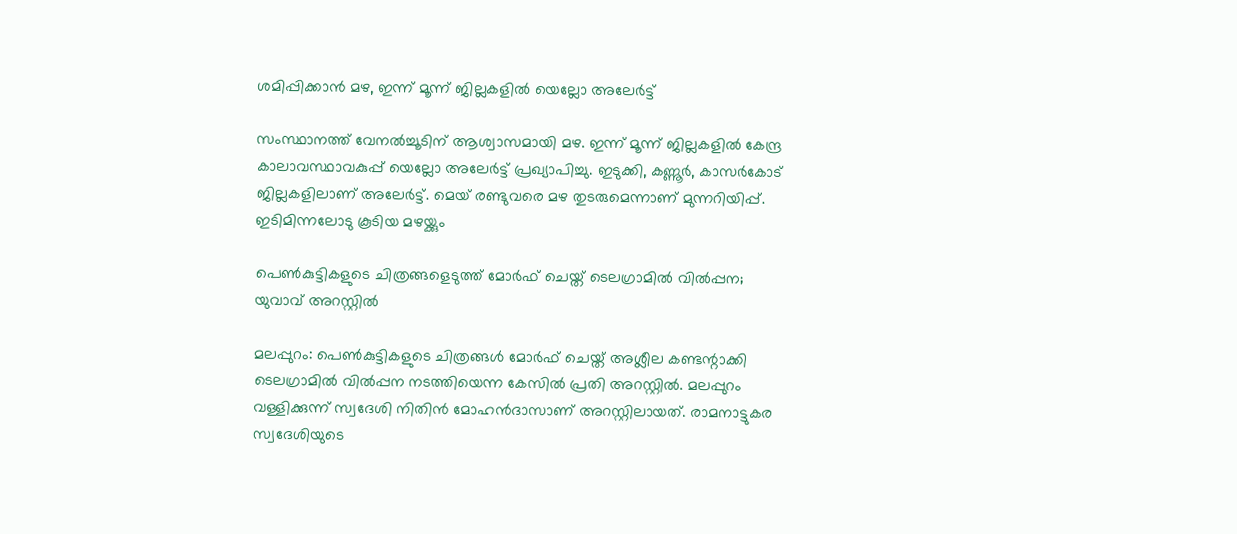ശമിപ്പിക്കാന്‍ മഴ, ഇന്ന് മൂന്ന് ജില്ലകളില്‍ യെല്ലോ അലേര്‍ട്ട്

സംസ്ഥാനത്ത് വേനല്‍ച്ചൂടിന് ആശ്വാസമായി മഴ. ഇന്ന് മൂന്ന് ജില്ലകളില്‍ കേന്ദ്ര കാലാവസ്ഥാവകുപ്പ് യെല്ലോ അലേര്‍ട്ട് പ്രഖ്യാപിച്ചു. ഇടുക്കി, കണ്ണൂര്‍, കാസര്‍കോട് ജില്ലകളിലാണ് അലേര്‍ട്ട്. മെയ് രണ്ടുവരെ മഴ തുടരുമെന്നാണ് മുന്നറിയിപ്പ്. ഇടിമിന്നലോടു കൂടിയ മഴയ്ക്കും

പെൺകുട്ടികളുടെ ചിത്രങ്ങളെടുത്ത് മോർഫ് ചെയ്ത് ടെലഗ്രാമിൽ വിൽപ്പന; യുവാവ് അറസ്റ്റിൽ

മലപ്പുറം: പെൺകുട്ടികളുടെ ചിത്രങ്ങൾ മോർഫ് ചെയ്ത് അശ്ലീല കണ്ടന്റാക്കി ടെലഗ്രാമിൽ വിൽപ്പന നടത്തിയെന്ന കേസിൽ പ്രതി അറസ്റ്റിൽ. മലപ്പുറം വള്ളിക്കുന്ന് സ്വദേശി നിതിൻ മോഹൻദാസാണ് അറസ്റ്റിലായത്. രാമനാട്ടുകര സ്വദേശിയുടെ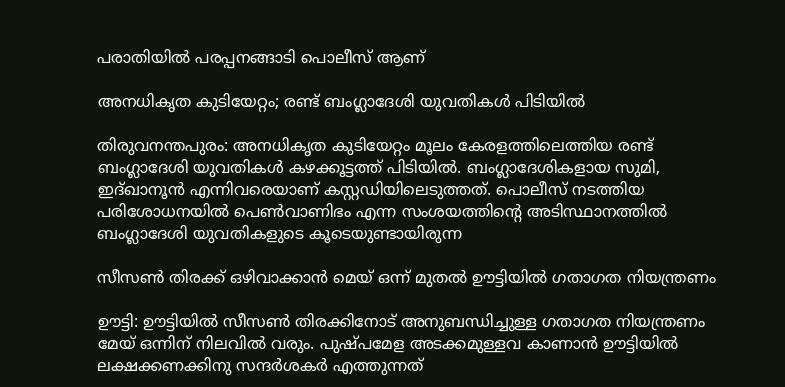പരാതിയിൽ പരപ്പനങ്ങാടി പൊലീസ് ആണ്

അനധികൃത കുടിയേറ്റം; രണ്ട് ബംഗ്ലാദേശി യുവതികൾ പിടിയിൽ

തിരുവനന്തപുരം: അനധികൃത കുടിയേറ്റം മൂലം കേരളത്തിലെത്തിയ രണ്ട് ബംഗ്ലാദേശി യുവതികൾ കഴക്കൂട്ടത്ത് പിടിയിൽ. ബംഗ്ലാദേശികളായ സുമി, ഇദ്ഖാനൂൻ എന്നിവരെയാണ് കസ്റ്റഡിയിലെടുത്തത്. പൊലീസ് നടത്തിയ പരിശോധനയിൽ പെൺവാണിഭം എന്ന സംശയത്തിന്റെ അടിസ്ഥാനത്തിൽ ബംഗ്ലാദേശി യുവതികളുടെ കൂടെയുണ്ടായിരുന്ന

സീസൺ തിരക്ക് ഒഴിവാക്കാൻ മെയ് ഒന്ന് മുതൽ ഊട്ടിയിൽ ഗതാഗത നിയന്ത്രണം

ഊട്ടി: ഊട്ടിയിൽ സീസൺ തിരക്കിനോട് അനുബന്ധിച്ചുള്ള ഗതാഗത നിയന്ത്രണം മേയ് ഒന്നിന് നിലവിൽ വരും. പുഷ്പമേള അടക്കമുള്ളവ കാണാൻ ഊട്ടിയിൽ ലക്ഷക്കണക്കിനു സന്ദർശകർ എത്തുന്നത്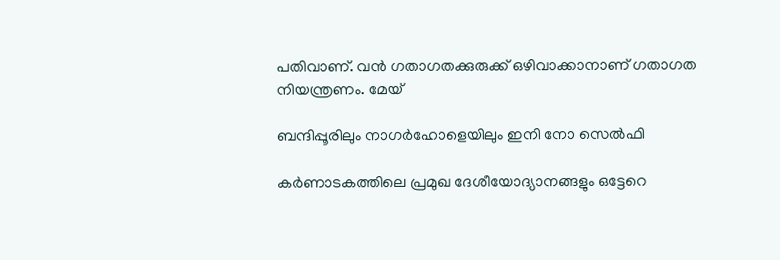പതിവാണ്. വൻ ഗതാഗതക്കുരുക്ക് ഒഴിവാക്കാനാണ് ഗതാഗത നിയന്ത്രണം. മേയ്

ബന്ദിപ്പൂരിലും നാഗര്‍ഹോളെയിലും ഇനി നോ സെല്‍ഫി

കര്‍ണാടകത്തിലെ പ്രമുഖ ദേശീയോദ്യാനങ്ങളും ഒട്ടേറെ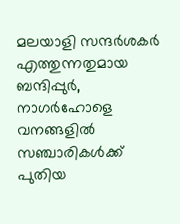മലയാളി സന്ദര്‍ശകര്‍ എത്തുന്നതുമായ ബന്ദിപ്പുര്‍, നാഗര്‍ഹോളെ വനങ്ങളില്‍ സഞ്ചാരികള്‍ക്ക് പുതിയ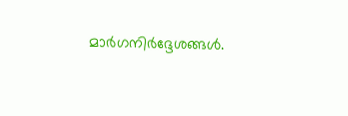മാര്‍ഗനിര്‍ദ്ദേശങ്ങള്‍.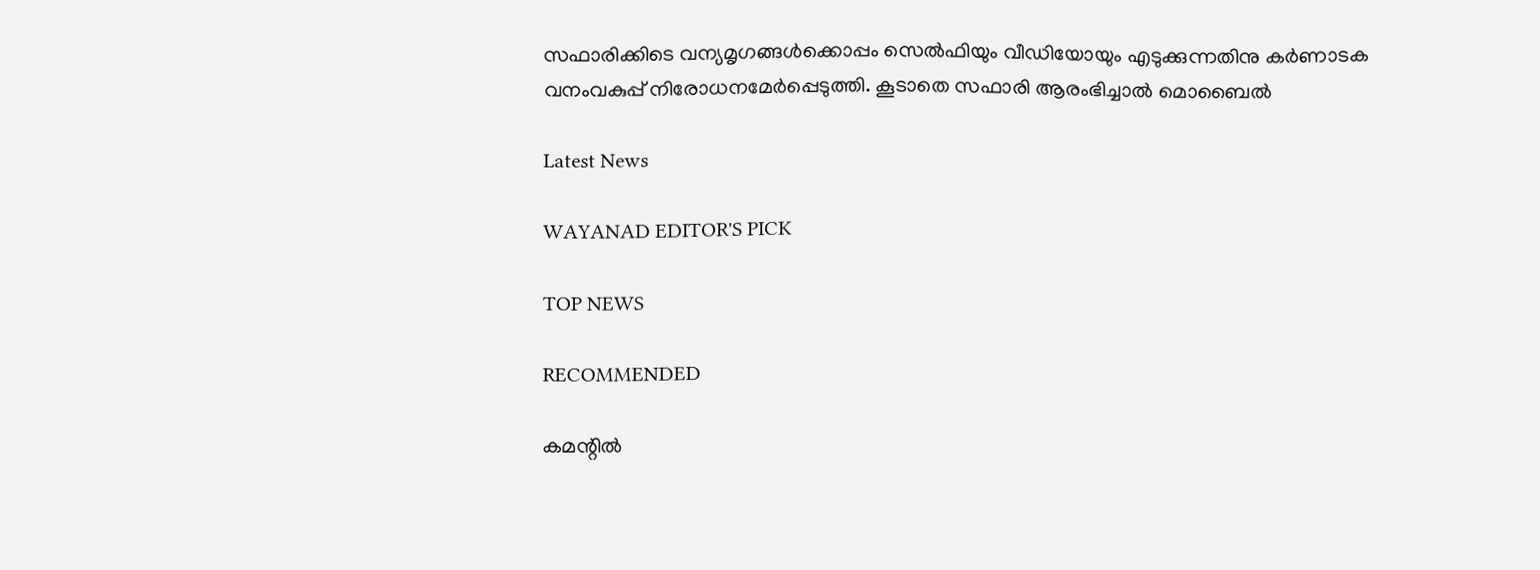സഫാരിക്കിടെ വന്യമൃഗങ്ങള്‍ക്കൊപ്പം സെല്‍ഫിയും വീഡിയോയും എടുക്കുന്നതിനു കര്‍ണാടക വനംവകുപ്പ് നിരോധനമേര്‍പ്പെടുത്തി. കൂടാതെ സഫാരി ആരംഭിച്ചാല്‍ മൊബൈല്‍

Latest News

WAYANAD EDITOR'S PICK

TOP NEWS

RECOMMENDED

കമന്റിൽ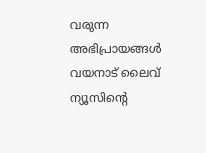വരുന്ന അഭിപ്രായങ്ങൾ വയനാട് ലൈവ് ന്യൂസിന്റെ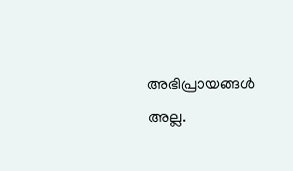അഭിപ്രായങ്ങൾ അല്ല.